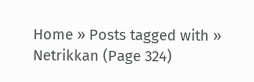Home » Posts tagged with » Netrikkan (Page 324)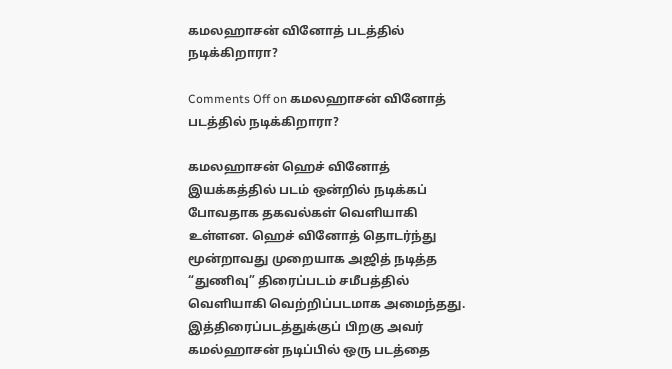கமலஹாசன் வினோத் படத்தில் நடிக்கிறாரா?

Comments Off on கமலஹாசன் வினோத் படத்தில் நடிக்கிறாரா?

கமலஹாசன் ஹெச் வினோத் இயக்கத்தில் படம் ஒன்றில் நடிக்கப் போவதாக தகவல்கள் வெளியாகி உள்ளன. ஹெச் வினோத் தொடர்ந்து மூன்றாவது முறையாக அஜித் நடித்த “துணிவு” திரைப்படம் சமீபத்தில் வெளியாகி வெற்றிப்படமாக அமைந்தது. இத்திரைப்படத்துக்குப் பிறகு அவர் கமல்ஹாசன் நடிப்பில் ஒரு படத்தை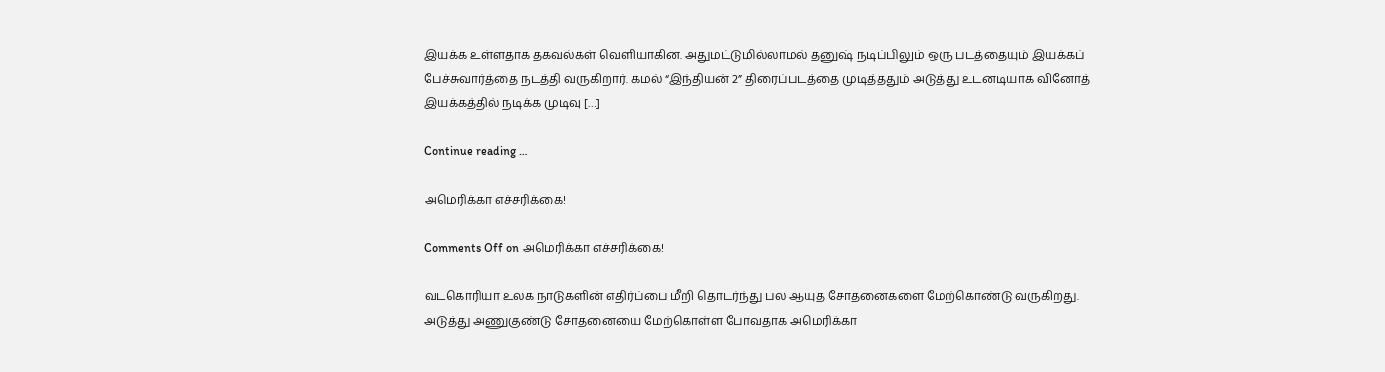இயக்க உள்ளதாக தகவல்கள் வெளியாகின. அதுமட்டுமில்லாமல் தனுஷ் நடிப்பிலும் ஒரு படத்தையும் இயக்கப் பேச்சுவார்த்தை நடத்தி வருகிறார். கமல் “இந்தியன் 2” திரைப்படத்தை முடித்ததும் அடுத்து உடனடியாக வினோத் இயக்கத்தில் நடிக்க முடிவு […]

Continue reading …

அமெரிக்கா எச்சரிக்கை!

Comments Off on அமெரிக்கா எச்சரிக்கை!

வடகொரியா உலக நாடுகளின் எதிர்ப்பை மீறி தொடர்ந்து பல ஆயுத சோதனைகளை மேற்கொண்டு வருகிறது. அடுத்து அணுகுண்டு சோதனையை மேற்கொள்ள போவதாக அமெரிக்கா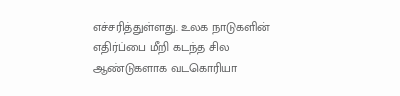எச்சரித்துள்ளது. உலக நாடுகளின் எதிர்ப்பை மீறி கடந்த சில ஆண்டுகளாக வடகொரியா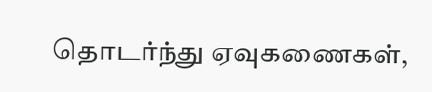தொடர்ந்து ஏவுகணைகள்,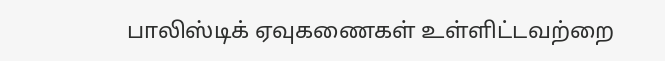பாலிஸ்டிக் ஏவுகணைகள் உள்ளிட்டவற்றை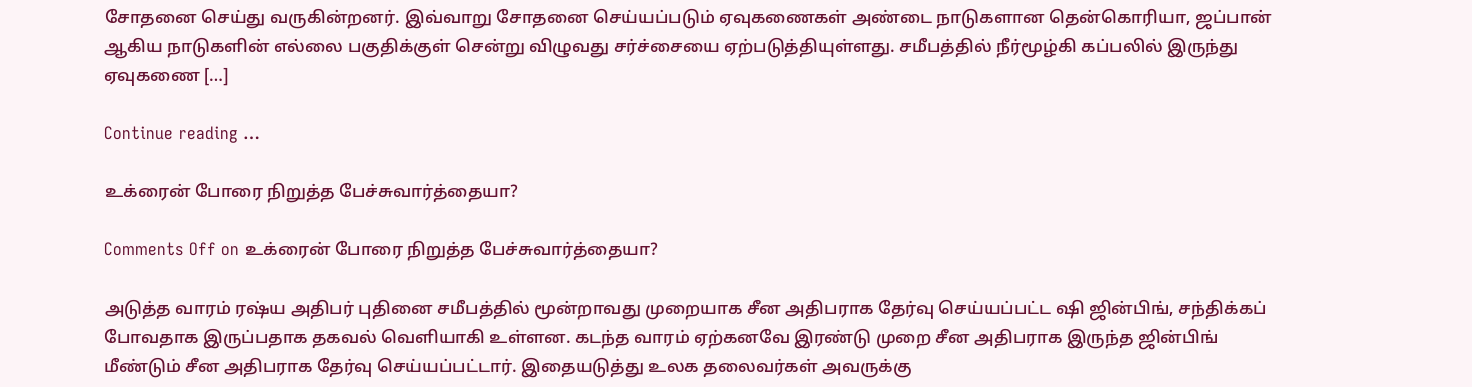சோதனை செய்து வருகின்றனர். இவ்வாறு சோதனை செய்யப்படும் ஏவுகணைகள் அண்டை நாடுகளான தென்கொரியா, ஜப்பான் ஆகிய நாடுகளின் எல்லை பகுதிக்குள் சென்று விழுவது சர்ச்சையை ஏற்படுத்தியுள்ளது. சமீபத்தில் நீர்மூழ்கி கப்பலில் இருந்து ஏவுகணை […]

Continue reading …

உக்ரைன் போரை நிறுத்த பேச்சுவார்த்தையா?

Comments Off on உக்ரைன் போரை நிறுத்த பேச்சுவார்த்தையா?

அடுத்த வாரம் ரஷ்ய அதிபர் புதினை சமீபத்தில் மூன்றாவது முறையாக சீன அதிபராக தேர்வு செய்யப்பட்ட ஷி ஜின்பிங், சந்திக்கப் போவதாக இருப்பதாக தகவல் வெளியாகி உள்ளன. கடந்த வாரம் ஏற்கனவே இரண்டு முறை சீன அதிபராக இருந்த ஜின்பிங் மீண்டும் சீன அதிபராக தேர்வு செய்யப்பட்டார். இதையடுத்து உலக தலைவர்கள் அவருக்கு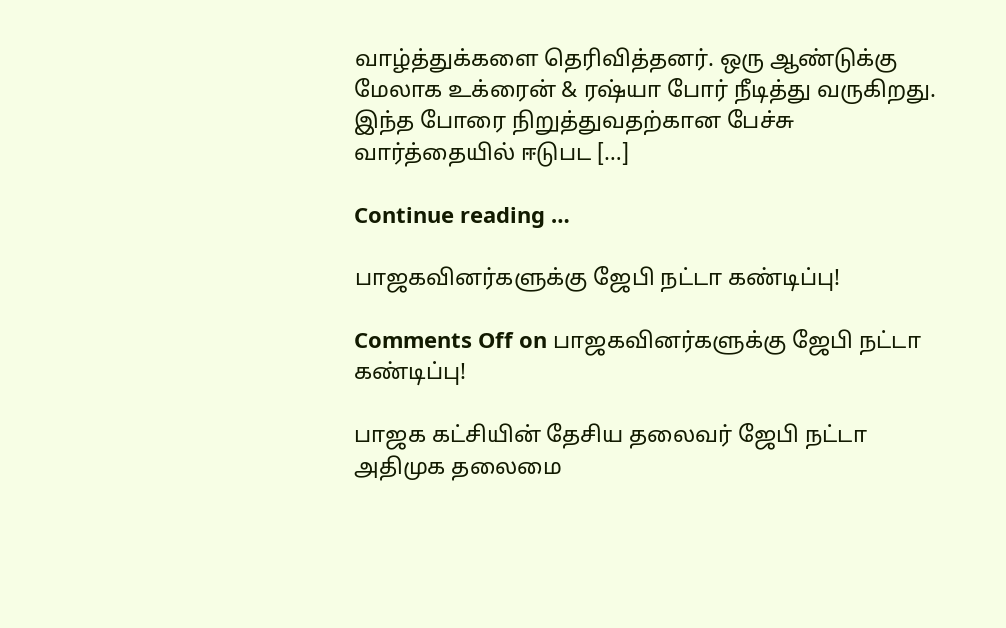வாழ்த்துக்களை தெரிவித்தனர். ஒரு ஆண்டுக்கு மேலாக உக்ரைன் & ரஷ்யா போர் நீடித்து வருகிறது. இந்த போரை நிறுத்துவதற்கான பேச்சு வார்த்தையில் ஈடுபட […]

Continue reading …

பாஜகவினர்களுக்கு ஜேபி நட்டா கண்டிப்பு!

Comments Off on பாஜகவினர்களுக்கு ஜேபி நட்டா கண்டிப்பு!

பாஜக கட்சியின் தேசிய தலைவர் ஜேபி நட்டா அதிமுக தலைமை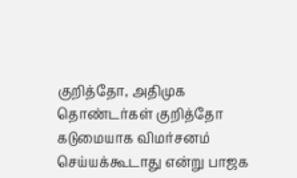குறித்தோ, அதிமுக தொண்டர்கள் குறித்தோ கடுமையாக விமர்சனம் செய்யக்கூடாது என்று பாஜக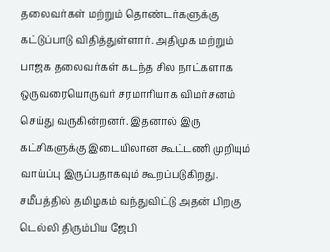தலைவர்கள் மற்றும் தொண்டர்களுக்கு கட்டுப்பாடு விதித்துள்ளார். அதிமுக மற்றும் பாஜக தலைவர்கள் கடந்த சில நாட்களாக ஒருவரையொருவர் சரமாரியாக விமர்சனம் செய்து வருகின்றனர். இதனால் இரு கட்சிகளுக்கு இடையிலான கூட்டணி முறியும் வாய்ப்பு இருப்பதாகவும் கூறப்படுகிறது. சமீபத்தில் தமிழகம் வந்துவிட்டு அதன் பிறகு டெல்லி திரும்பிய ஜேபி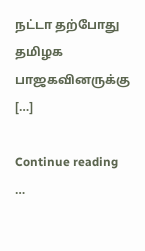நட்டா தற்போது தமிழக பாஜகவினருக்கு […]

Continue reading …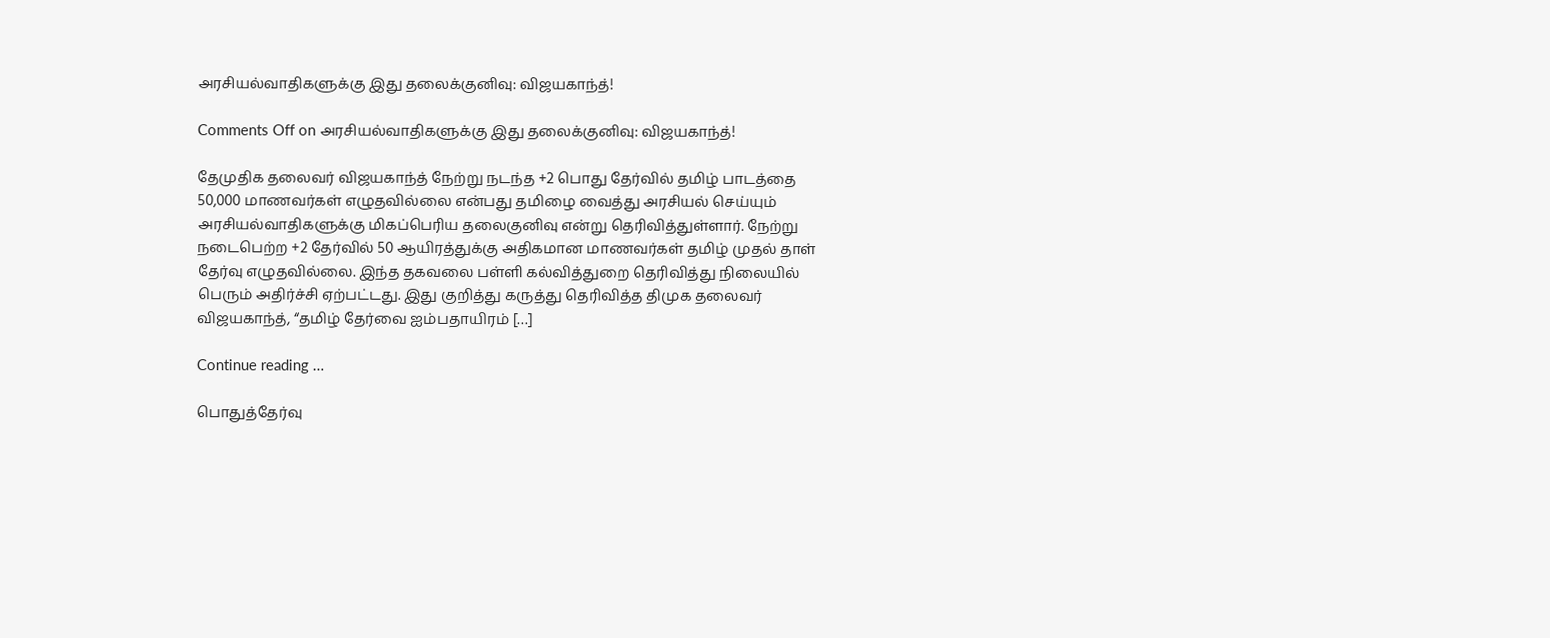அரசியல்வாதிகளுக்கு இது தலைக்குனிவு: விஜயகாந்த்!

Comments Off on அரசியல்வாதிகளுக்கு இது தலைக்குனிவு: விஜயகாந்த்!

தேமுதிக தலைவர் விஜயகாந்த் நேற்று நடந்த +2 பொது தேர்வில் தமிழ் பாடத்தை 50,000 மாணவர்கள் எழுதவில்லை என்பது தமிழை வைத்து அரசியல் செய்யும் அரசியல்வாதிகளுக்கு மிகப்பெரிய தலைகுனிவு என்று தெரிவித்துள்ளார். நேற்று நடைபெற்ற +2 தேர்வில் 50 ஆயிரத்துக்கு அதிகமான மாணவர்கள் தமிழ் முதல் தாள் தேர்வு எழுதவில்லை. இந்த தகவலை பள்ளி கல்வித்துறை தெரிவித்து நிலையில் பெரும் அதிர்ச்சி ஏற்பட்டது. இது குறித்து கருத்து தெரிவித்த திமுக தலைவர் விஜயகாந்த், “தமிழ் தேர்வை ஐம்பதாயிரம் […]

Continue reading …

பொதுத்தேர்வு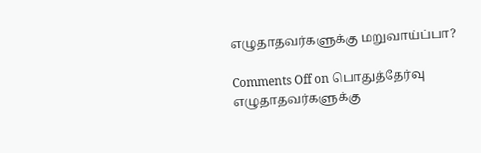எழுதாதவர்களுக்கு மறுவாய்ப்பா?

Comments Off on பொதுத்தேர்வு எழுதாதவர்களுக்கு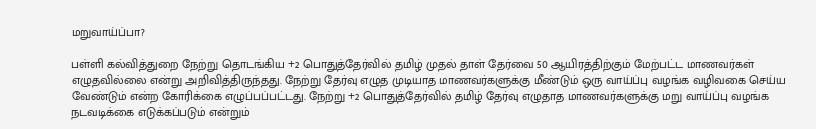மறுவாய்ப்பா?

பள்ளி கல்வித்துறை நேற்று தொடங்கிய +2 பொதுத்தேர்வில் தமிழ் முதல் தாள் தேர்வை 50 ஆயிரத்திற்கும் மேற்பட்ட மாணவர்கள் எழுதவில்லை என்று அறிவித்திருந்தது. நேற்று தேர்வு எழுத முடியாத மாணவர்களுக்கு மீண்டும் ஒரு வாய்ப்பு வழங்க வழிவகை செய்ய வேண்டும் என்ற கோரிக்கை எழுப்பப்பட்டது. நேற்று +2 பொதுத்தேர்வில் தமிழ் தேர்வு எழுதாத மாணவர்களுக்கு மறு வாய்ப்பு வழங்க நடவடிக்கை எடுக்கப்படும் என்றும்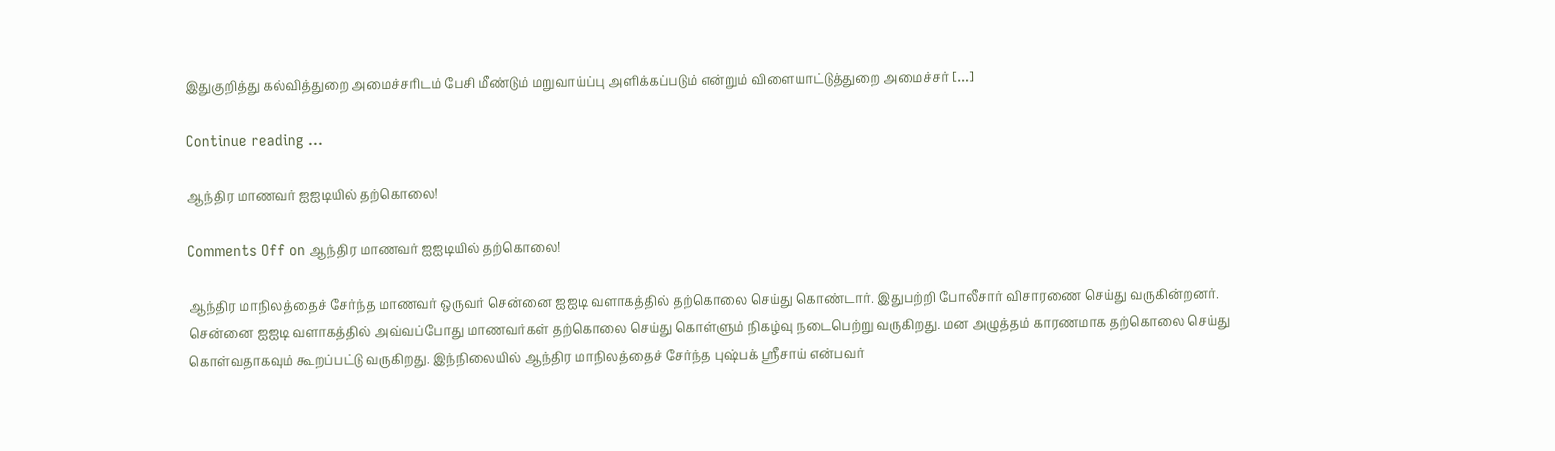இதுகுறித்து கல்வித்துறை அமைச்சரிடம் பேசி மீண்டும் மறுவாய்ப்பு அளிக்கப்படும் என்றும் விளையாட்டுத்துறை அமைச்சர் […]

Continue reading …

ஆந்திர மாணவர் ஐஐடியில் தற்கொலை!

Comments Off on ஆந்திர மாணவர் ஐஐடியில் தற்கொலை!

ஆந்திர மாநிலத்தைச் சேர்ந்த மாணவர் ஒருவர் சென்னை ஐஐடி வளாகத்தில் தற்கொலை செய்து கொண்டார். இதுபற்றி போலீசார் விசாரணை செய்து வருகின்றனர். சென்னை ஐஐடி வளாகத்தில் அவ்வப்போது மாணவர்கள் தற்கொலை செய்து கொள்ளும் நிகழ்வு நடைபெற்று வருகிறது. மன அழுத்தம் காரணமாக தற்கொலை செய்து கொள்வதாகவும் கூறப்பட்டு வருகிறது. இந்நிலையில் ஆந்திர மாநிலத்தைச் சேர்ந்த புஷ்பக் ஸ்ரீசாய் என்பவர்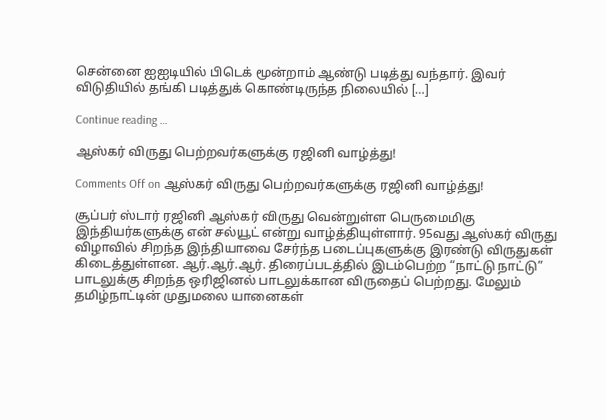சென்னை ஐஐடியில் பிடெக் மூன்றாம் ஆண்டு படித்து வந்தார். இவர் விடுதியில் தங்கி படித்துக் கொண்டிருந்த நிலையில் […]

Continue reading …

ஆஸ்கர் விருது பெற்றவர்களுக்கு ரஜினி வாழ்த்து!

Comments Off on ஆஸ்கர் விருது பெற்றவர்களுக்கு ரஜினி வாழ்த்து!

சூப்பர் ஸ்டார் ரஜினி ஆஸ்கர் விருது வென்றுள்ள பெருமைமிகு இந்தியர்களுக்கு என் சல்யூட் என்று வாழ்த்தியுள்ளார். 95வது ஆஸ்கர் விருது விழாவில் சிறந்த இந்தியாவை சேர்ந்த படைப்புகளுக்கு இரண்டு விருதுகள் கிடைத்துள்ளன. ஆர்.ஆர்.ஆர். திரைப்படத்தில் இடம்பெற்ற “நாட்டு நாட்டு” பாடலுக்கு சிறந்த ஒரிஜினல் பாடலுக்கான விருதைப் பெற்றது. மேலும் தமிழ்நாட்டின் முதுமலை யானைகள்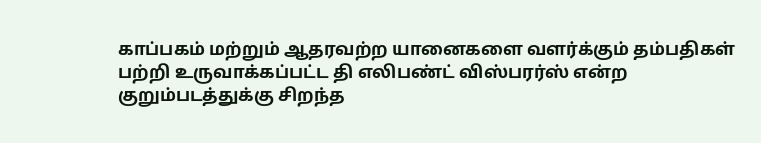காப்பகம் மற்றும் ஆதரவற்ற யானைகளை வளர்க்கும் தம்பதிகள் பற்றி உருவாக்கப்பட்ட தி எலிபண்ட் விஸ்பரர்ஸ் என்ற குறும்படத்துக்கு சிறந்த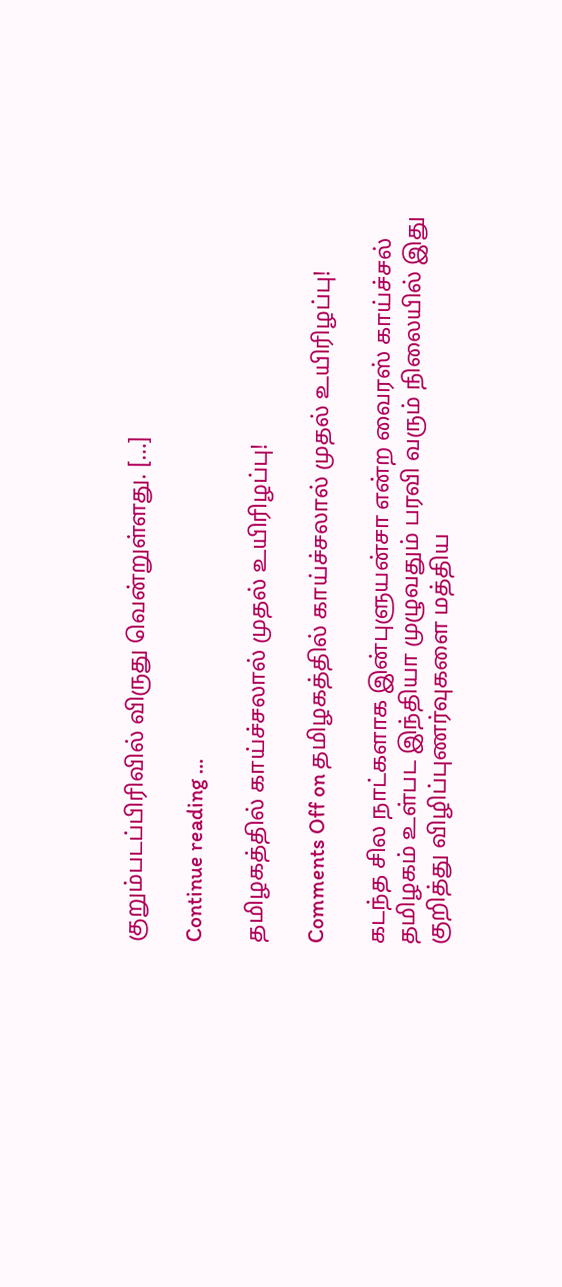குறும்படப்பிரிவில் விருது வென்றுள்ளது. […]

Continue reading …

தமிழகத்தில் காய்ச்சலால் முதல் உயிரிழப்பு!

Comments Off on தமிழகத்தில் காய்ச்சலால் முதல் உயிரிழப்பு!

கடந்த சில நாட்களாக இன்புளுயன்சா என்ற வைரஸ் காய்ச்சல் தமிழகம் உள்பட இந்தியா முழுவதும் பரவி வரும் நிலையில் இது குறித்து விழிப்புணர்வுகளை மத்திய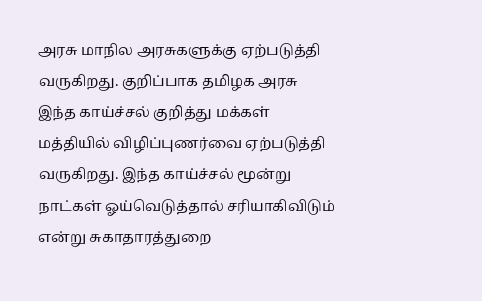அரசு மாநில அரசுகளுக்கு ஏற்படுத்தி வருகிறது. குறிப்பாக தமிழக அரசு இந்த காய்ச்சல் குறித்து மக்கள் மத்தியில் விழிப்புணர்வை ஏற்படுத்தி வருகிறது. இந்த காய்ச்சல் மூன்று நாட்கள் ஓய்வெடுத்தால் சரியாகிவிடும் என்று சுகாதாரத்துறை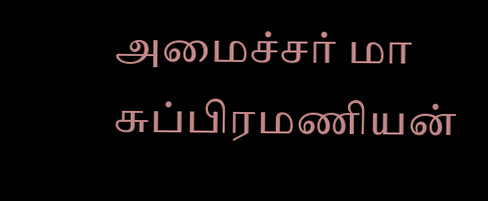அமைச்சர் மா சுப்பிரமணியன்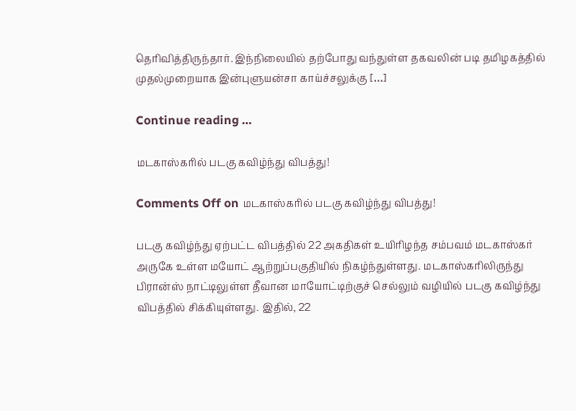தெரிவித்திருந்தார். இந்நிலையில் தற்போது வந்துள்ள தகவலின் படி தமிழகத்தில் முதல்முறையாக இன்புளுயன்சா காய்ச்சலுக்கு […]

Continue reading …

மடகாஸ்கரில் படகு கவிழ்ந்து விபத்து!

Comments Off on மடகாஸ்கரில் படகு கவிழ்ந்து விபத்து!

படகு கவிழ்ந்து ஏற்பட்ட விபத்தில் 22 அகதிகள் உயிரிழந்த சம்பவம் மடகாஸ்கர் அருகே உள்ள மயோட் ஆற்றுப்பகுதியில் நிகழ்ந்துள்ளது. மடகாஸ்கரிலிருந்து பிரான்ஸ் நாட்டிலுள்ள தீவான மாயோட்டிற்குச் செல்லும் வழியில் படகு கவிழ்ந்து விபத்தில் சிக்கியுள்ளது. இதில், 22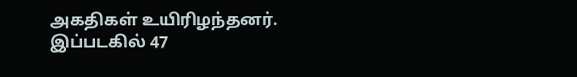அகதிகள் உயிரிழந்தனர். இப்படகில் 47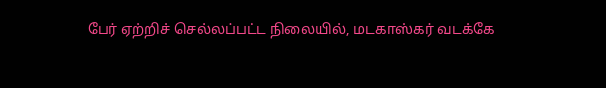பேர் ஏற்றிச் செல்லப்பட்ட நிலையில், மடகாஸ்கர் வடக்கே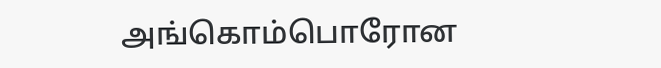அங்கொம்பொரோன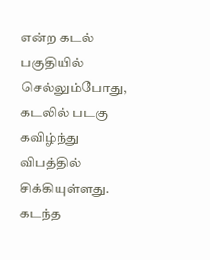என்ற கடல் பகுதியில் செல்லும்போது, கடலில் படகு கவிழ்ந்து விபத்தில் சிக்கியுள்ளது. கடந்த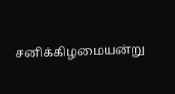சனிக்கிழமையன்று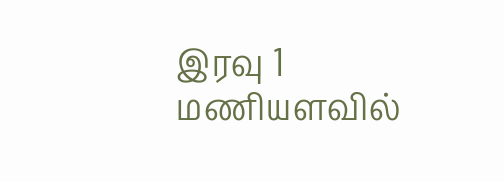இரவு 1 மணியளவில்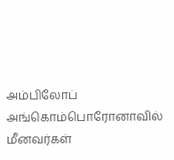அம்பிலோப் அங்கொம்பொரோனாவில் மீனவர்கள்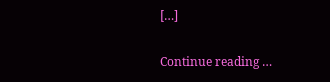[…]

Continue reading …